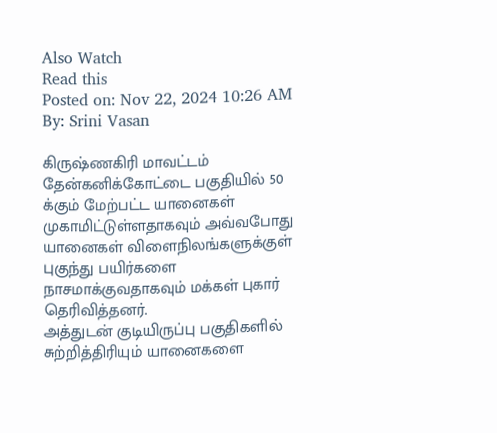Also Watch
Read this
Posted on: Nov 22, 2024 10:26 AM
By: Srini Vasan

கிருஷ்ணகிரி மாவட்டம் தேன்கனிக்கோட்டை பகுதியில் 50 க்கும் மேற்பட்ட யானைகள் முகாமிட்டுள்ளதாகவும் அவ்வபோது யானைகள் விளைநிலங்களுக்குள் புகுந்து பயிர்களை நாசமாக்குவதாகவும் மக்கள் புகார் தெரிவித்தனர்.
அத்துடன் குடியிருப்பு பகுதிகளில் சுற்றித்திரியும் யானைகளை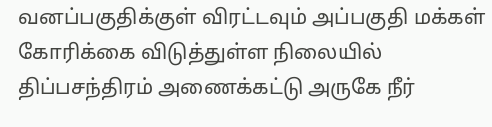வனப்பகுதிக்குள் விரட்டவும் அப்பகுதி மக்கள் கோரிக்கை விடுத்துள்ள நிலையில் திப்பசந்திரம் அணைக்கட்டு அருகே நீர்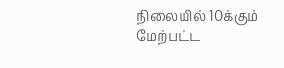நிலையில் 10க்கும் மேற்பட்ட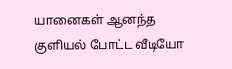யானைகள் ஆனந்த குளியல் போட்ட வீடியோ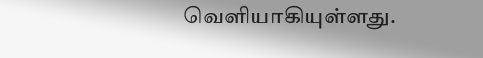வெளியாகியுள்ளது.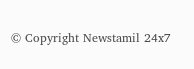© Copyright Newstamil 24x7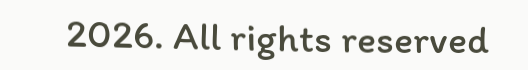2026. All rights reserved